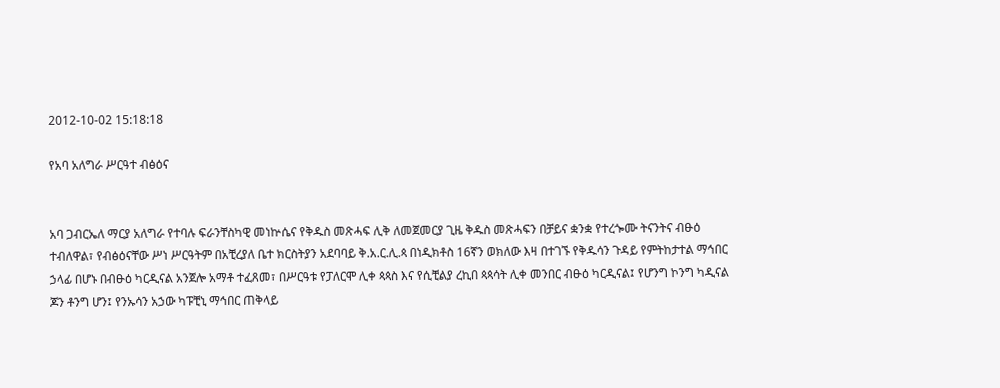2012-10-02 15:18:18

የአባ አለግራ ሥርዓተ ብፅዕና


አባ ጋብርኤለ ማርያ አለግራ የተባሉ ፍራንቸስካዊ መነኵሴና የቅዱስ መጽሓፍ ሊቅ ለመጀመርያ ጊዜ ቅዱስ መጽሓፍን በቻይና ቋንቋ የተረጐሙ ትናንትና ብፁዕ ተብለዋል፣ የብፅዕናቸው ሥነ ሥርዓትም በአቺረያለ ቤተ ክርስትያን አደባባይ ቅ.አ.ር.ሊ.ጳ በነዲክቶስ 16ኛን ወክለው እዛ በተገኙ የቅዱሳን ጉዳይ የምትከታተል ማኅበር ኃላፊ በሆኑ በብፁዕ ካርዲናል አንጀሎ አማቶ ተፈጸመ፣ በሥርዓቱ የፓለርሞ ሊቀ ጳጳስ እና የሲቺልያ ረኪበ ጳጳሳት ሊቀ መንበር ብፁዕ ካርዲናል፤ የሆንግ ኮንግ ካዲናል ጆን ቶንግ ሆን፤ የንኡሳን አኃው ካፑቺኒ ማኅበር ጠቅላይ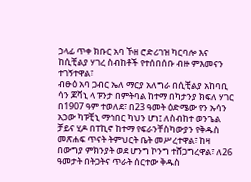ኃላፊ ጥቀ ክቡር አባ ኾዘ ሮድሪገዝ ካርባሎ እና ከሲቺልያ ሃገረ ስብከቶች የተሰበሰቡ ብዙ ምእመናን ተገኝተዋል፣
ብፁዕ አባ ጋብር ኤለ ማርያ አለግራ በሲቺልያ አከባቢ ሳን ጆቫኒ ላ ፑንታ በምትባል ከተማ በካታንያ ክፍለ ሃገር በ1907 ዓም ተወለደ፣ በ23 ዓመት ዕድሜው የን ኡሳን አኃው ካፑቺኒ ማኅበር ካህን ሆነ፤ ለስብከተ ወንጌል ቻይና ሂዶ በፐኪኖ ከተማ የፍራንቸስካውያን የቅዱስ መጽሐፍ ጥናት ትምህርት ቤት መሥረተዋል፣ ከዛ በውግያ ምክንያት ወደ ሆንግ ኮንግ ተሸጋግረዋል፣ ለ26 ዓመታት በትጋትና ጥራት ሰርተው ቅዱስ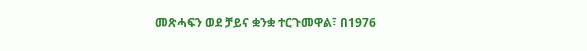መጽሓፍን ወደ ቻይና ቋንቋ ተርጉመዋል፣ በ1976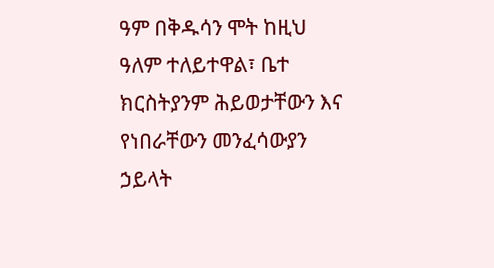ዓም በቅዱሳን ሞት ከዚህ ዓለም ተለይተዋል፣ ቤተ ክርስትያንም ሕይወታቸውን እና የነበራቸውን መንፈሳውያን ኃይላት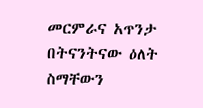መርምራና አጥንታ በትናንትናው ዕለት ስማቸውን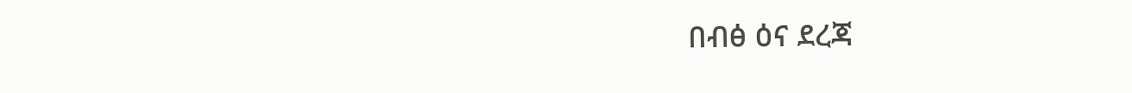በብፅ ዕና ደረጃ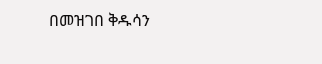በመዝገበ ቅዱሳን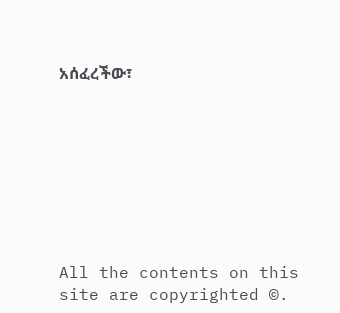አሰፈረችው፣








All the contents on this site are copyrighted ©.